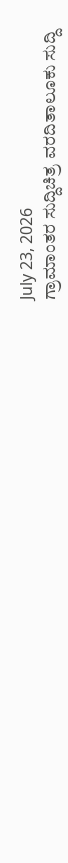July 23, 2026
ಗ್ರಾಮಾಂತರ ಸುದ್ದಿಚಿತ್ರ ವರದಿತಾಲೂಕು ಸುದ್ದಿ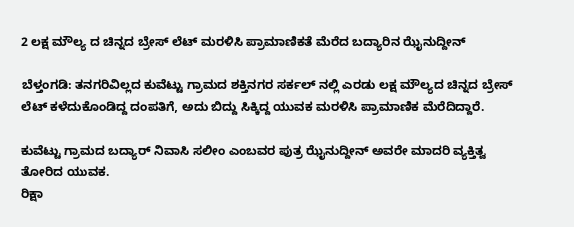2 ಲಕ್ಷ ಮೌಲ್ಯ ದ ಚಿನ್ನದ ಬ್ರೇಸ್ ಲೆಟ್ ಮರಳಿಸಿ‌ ಪ್ರಾಮಾಣಿಕತೆ ಮೆರೆದ ಬದ್ಯಾರಿನ ಝೈನುದ್ದೀನ್

ಬೆಳ್ತಂಗಡಿ: ತನಗರಿವಿಲ್ಲದ ಕುವೆಟ್ಟು ಗ್ರಾಮದ ಶಕ್ತಿನಗರ ಸರ್ಕಲ್ ನಲ್ಲಿ ಎರಡು ಲಕ್ಷ ಮೌಲ್ಯದ ಚಿನ್ನದ ಬ್ರೇಸ್ ಲೆಟ್ ಕಳೆದುಕೊಂಡಿದ್ದ ದಂಪತಿಗೆ, ಅದು ಬಿದ್ದು ಸಿಕ್ಕಿದ್ದ ಯುವಕ ಮರಳಿಸಿ ಪ್ರಾಮಾಣಿಕ ಮೆರೆದಿದ್ದಾರೆ.

ಕುವೆಟ್ಟು ಗ್ರಾಮದ ಬದ್ಯಾರ್ ನಿವಾಸಿ ಸಲೀಂ ಎಂಬವರ ಪುತ್ರ ಝೈನುದ್ದೀನ್ ಅವರೇ ಮಾದರಿ ವ್ಯಕ್ತಿತ್ವ ತೋರಿದ ಯುವಕ.
ರಿಕ್ಷಾ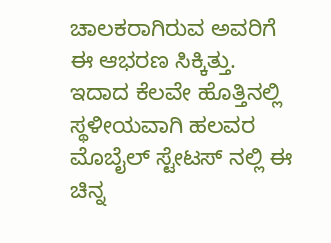ಚಾಲಕರಾಗಿರುವ ಅವರಿಗೆ ಈ ಆಭರಣ ಸಿಕ್ಕಿತ್ತು. ಇದಾದ ಕೆಲವೇ ಹೊತ್ತಿನಲ್ಲಿ ಸ್ಥಳೀಯವಾಗಿ ಹಲವರ ಮೊಬೈಲ್ ಸ್ಟೇಟಸ್ ನಲ್ಲಿ ಈ ಚಿನ್ನ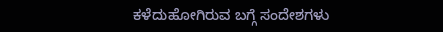ಕಳೆದುಹೋಗಿರುವ ಬಗ್ಗೆ ಸಂದೇಶಗಳು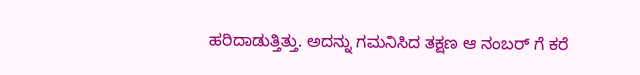ಹರಿದಾಡುತ್ತಿತ್ತು. ಅದನ್ನು ಗಮನಿಸಿದ ತಕ್ಷಣ ಆ ನಂಬರ್ ಗೆ ಕರೆ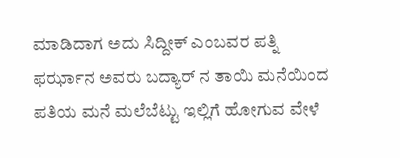ಮಾಡಿದಾಗ ಅದು ಸಿದ್ದೀಕ್ ಎಂಬವರ ಪತ್ನಿ ಫರ್ಝಾನ ಅವರು ಬದ್ಯಾರ್ ನ ತಾಯಿ ಮನೆಯಿಂದ ಪತಿಯ ಮನೆ ಮಲೆಬೆಟ್ಟು ಇಲ್ಲಿಗೆ ಹೋಗುವ ವೇಳೆ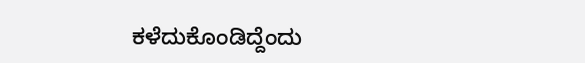ಕಳೆದುಕೊಂಡಿದ್ದೆಂದು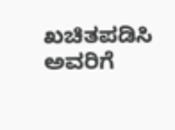ಖಚಿತಪಡಿಸಿ ಅವರಿಗೆ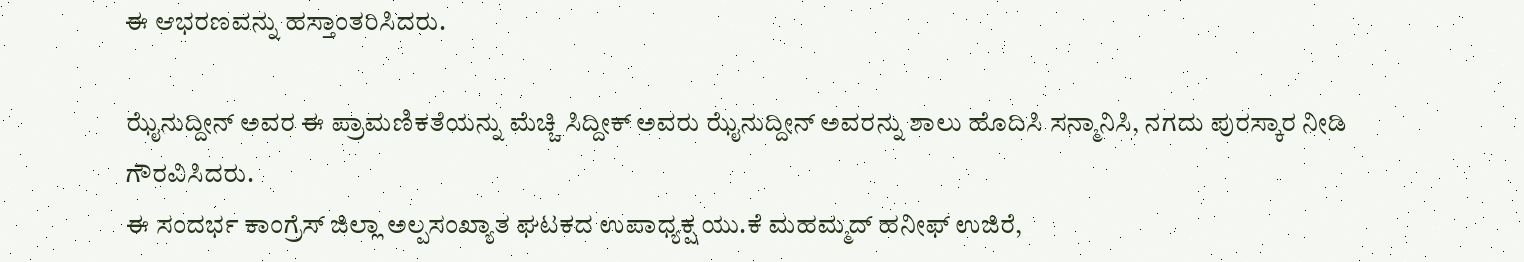ಈ‌ ಆಭರಣವನ್ನು ಹಸ್ತಾಂತರಿಸಿದರು.

ಝೈನುದ್ದೀನ್ ಅವರ ಈ ಪ್ರಾಮಣಿಕತೆಯನ್ನು ಮೆಚ್ಚಿ ಸಿದ್ದೀಕ್ ಅವರು ಝೈನುದ್ದೀನ್ ಅವರನ್ನು ಶಾಲು ಹೊದಿಸಿ ಸನ್ಮಾನಿಸಿ, ನಗದು ಪುರಸ್ಕಾರ ನೀಡಿ ಗೌರವಿಸಿದರು.
ಈ ಸಂದರ್ಭ ಕಾಂಗ್ರೆಸ್ ಜಿಲ್ಲಾ ಅಲ್ಪಸಂಖ್ಯಾತ ಘಟಕದ ಉಪಾಧ್ಯಕ್ಷ ಯು.ಕೆ ಮಹಮ್ಮದ್ ಹನೀಫ್ ಉಜಿರೆ,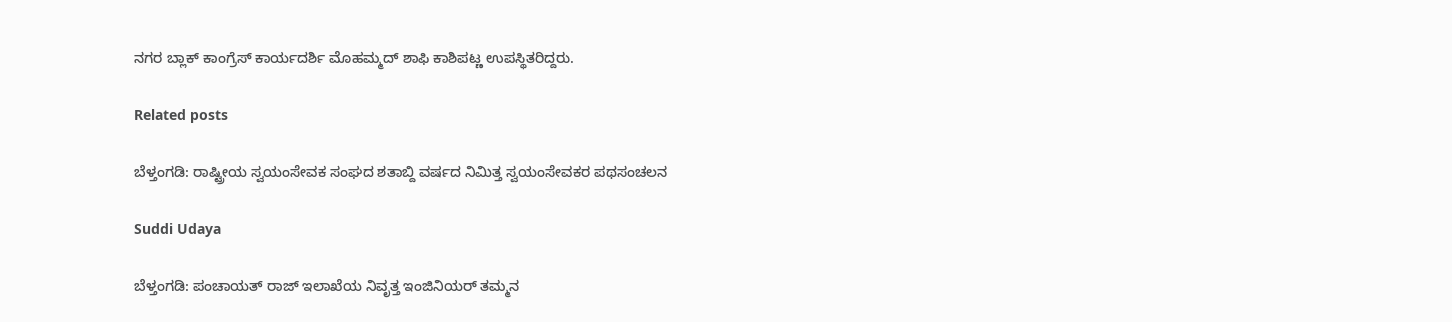ನಗರ ಬ್ಲಾಕ್ ಕಾಂಗ್ರೆಸ್ ಕಾರ್ಯದರ್ಶಿ ಮೊಹಮ್ಮದ್ ಶಾಫಿ ಕಾಶಿಪಟ್ಣ ಉಪಸ್ಥಿತರಿದ್ದರು.

Related posts

ಬೆಳ್ತಂಗಡಿ: ರಾಷ್ಟ್ರೀಯ ಸ್ವಯಂಸೇವಕ ಸಂಘದ ಶತಾಬ್ದಿ ವರ್ಷದ ನಿಮಿತ್ತ ಸ್ವಯಂಸೇವಕರ ಪಥಸಂಚಲನ

Suddi Udaya

ಬೆಳ್ತಂಗಡಿ: ಪಂಚಾಯತ್ ರಾಜ್ ಇಲಾಖೆಯ ನಿವೃತ್ತ ಇಂಜಿನಿಯರ್ ತಮ್ಮನ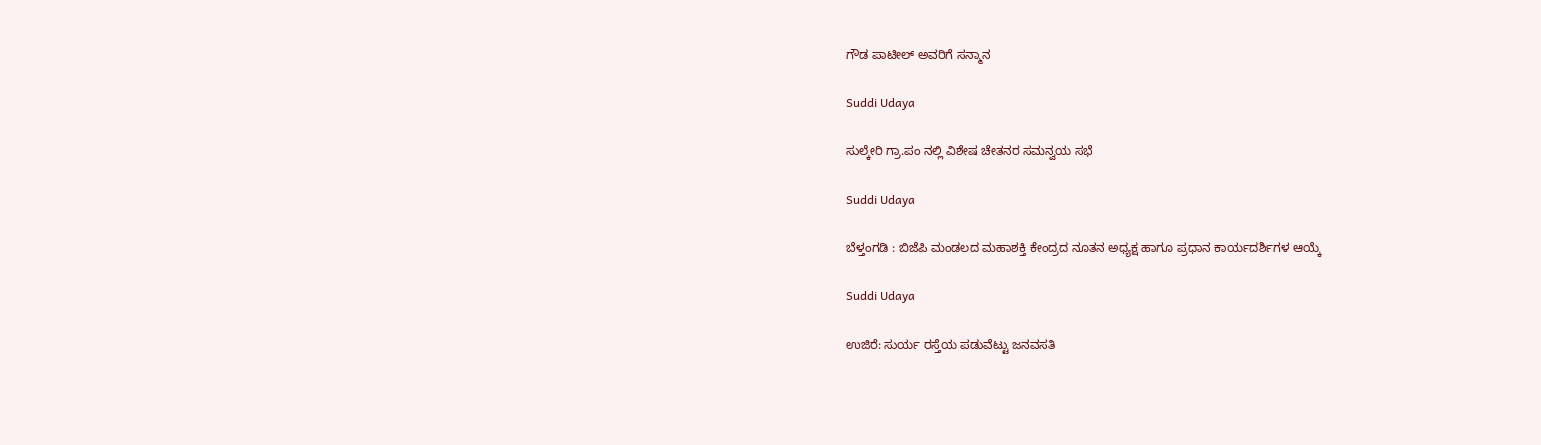ಗೌಡ ಪಾಟೀಲ್ ಅವರಿಗೆ ಸನ್ಮಾನ

Suddi Udaya

ಸುಲ್ಕೇರಿ ಗ್ರಾ.ಪಂ ನಲ್ಲಿ ವಿಶೇಷ ಚೇತನರ ಸಮನ್ವಯ ಸಭೆ

Suddi Udaya

ಬೆಳ್ತಂಗಡಿ : ಬಿಜೆಪಿ ಮಂಡಲದ ಮಹಾಶಕ್ತಿ ಕೇಂದ್ರದ ನೂತನ ಅಧ್ಯಕ್ಷ ಹಾಗೂ ಪ್ರಧಾನ ಕಾರ್ಯದರ್ಶಿಗಳ ಆಯ್ಕೆ

Suddi Udaya

ಉಜಿರೆ: ಸುರ್ಯ ರಸ್ತೆಯ ಪಡುವೆಟ್ಟು ಜನವಸತಿ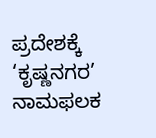ಪ್ರದೇಶಕ್ಕೆ ‘ಕೃಷ್ಣನಗರ’ ನಾಮಫಲಕ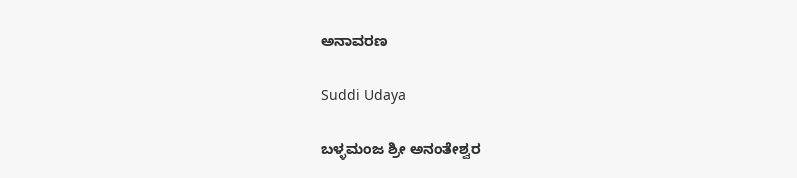ಅನಾವರಣ

Suddi Udaya

ಬಳ್ಳಮಂಜ ಶ್ರೀ ಅನಂತೇಶ್ವರ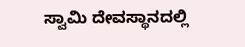ಸ್ವಾಮಿ ದೇವಸ್ಥಾನದಲ್ಲಿ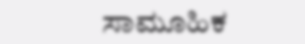ಸಾಮೂಹಿಕ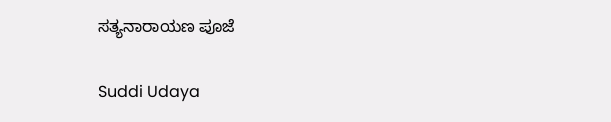ಸತ್ಯನಾರಾಯಣ ಪೂಜೆ

Suddi Udaya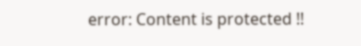error: Content is protected !!